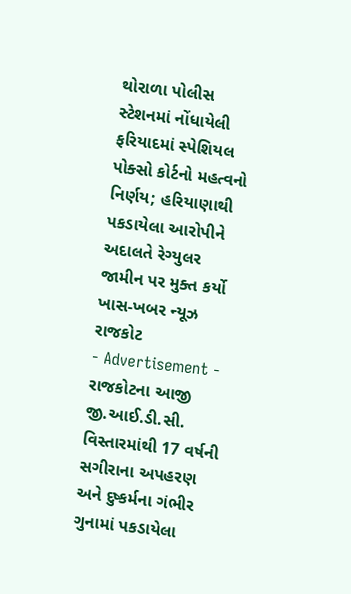થોરાળા પોલીસ સ્ટેશનમાં નોંધાયેલી ફરિયાદમાં સ્પેશિયલ પોક્સો કોર્ટનો મહત્વનો નિર્ણય; હરિયાણાથી પકડાયેલા આરોપીને અદાલતે રેગ્યુલર જામીન પર મુક્ત કર્યો
ખાસ-ખબર ન્યૂઝ રાજકોટ
- Advertisement -
રાજકોટના આજી જી.આઈ.ડી.સી. વિસ્તારમાંથી 17 વર્ષની સગીરાના અપહરણ અને દુષ્કર્મના ગંભીર ગુનામાં પકડાયેલા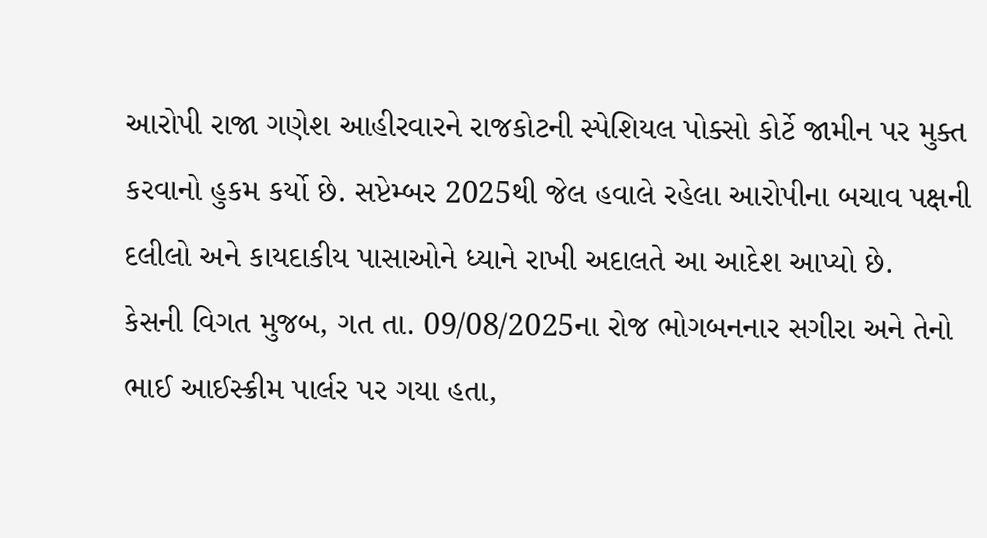આરોપી રાજા ગણેશ આહીરવારને રાજકોટની સ્પેશિયલ પોક્સો કોર્ટે જામીન પર મુક્ત કરવાનો હુકમ કર્યો છે. સપ્ટેમ્બર 2025થી જેલ હવાલે રહેલા આરોપીના બચાવ પક્ષની દલીલો અને કાયદાકીય પાસાઓને ધ્યાને રાખી અદાલતે આ આદેશ આપ્યો છે.
કેસની વિગત મુજબ, ગત તા. 09/08/2025ના રોજ ભોગબનનાર સગીરા અને તેનો ભાઈ આઈસ્ક્રીમ પાર્લર પર ગયા હતા,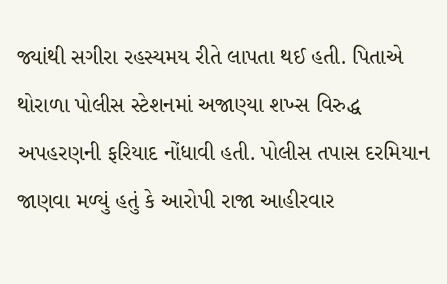જ્યાંથી સગીરા રહસ્યમય રીતે લાપતા થઈ હતી. પિતાએ થોરાળા પોલીસ સ્ટેશનમાં અજાણ્યા શખ્સ વિરુદ્ધ અપહરણની ફરિયાદ નોંધાવી હતી. પોલીસ તપાસ દરમિયાન જાણવા મળ્યું હતું કે આરોપી રાજા આહીરવાર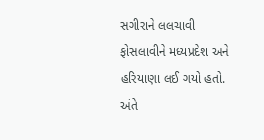સગીરાને લલચાવી ફોસલાવીને મધ્યપ્રદેશ અને હરિયાણા લઈ ગયો હતો. અંતે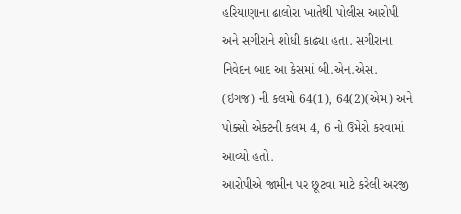હરિયાણાના ઢાલોરા ખાતેથી પોલીસ આરોપી અને સગીરાને શોધી કાઢ્યા હતા. સગીરાના નિવેદન બાદ આ કેસમાં બી.એન.એસ. (ઇગજ) ની કલમો 64(1), 64(2)(એમ) અને પોક્સો એક્ટની કલમ 4, 6 નો ઉમેરો કરવામાં આવ્યો હતો.
આરોપીએ જામીન પર છૂટવા માટે કરેલી અરજી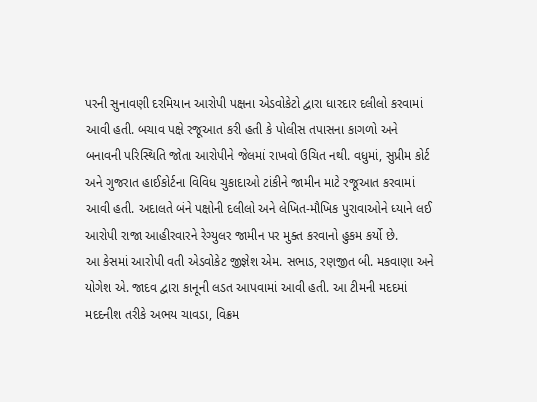પરની સુનાવણી દરમિયાન આરોપી પક્ષના એડવોકેટો દ્વારા ધારદાર દલીલો કરવામાં આવી હતી. બચાવ પક્ષે રજૂઆત કરી હતી કે પોલીસ તપાસના કાગળો અને બનાવની પરિસ્થિતિ જોતા આરોપીને જેલમાં રાખવો ઉચિત નથી. વધુમાં, સુપ્રીમ કોર્ટ અને ગુજરાત હાઈકોર્ટના વિવિધ ચુકાદાઓ ટાંકીને જામીન માટે રજૂઆત કરવામાં આવી હતી. અદાલતે બંને પક્ષોની દલીલો અને લેખિત-મૌખિક પુરાવાઓને ધ્યાને લઈ આરોપી રાજા આહીરવારને રેગ્યુલર જામીન પર મુક્ત કરવાનો હુકમ કર્યો છે.
આ કેસમાં આરોપી વતી એડવોકેટ જીજ્ઞેશ એમ. સભાડ, રણજીત બી. મકવાણા અને યોગેશ એ. જાદવ દ્વારા કાનૂની લડત આપવામાં આવી હતી. આ ટીમની મદદમાં મદદનીશ તરીકે અભય ચાવડા, વિક્રમ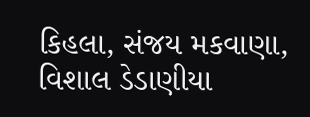કિહલા, સંજય મકવાણા, વિશાલ ડેડાણીયા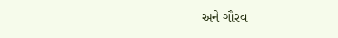અને ગૌરવ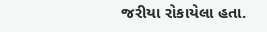જરીયા રોકાયેલા હતા.